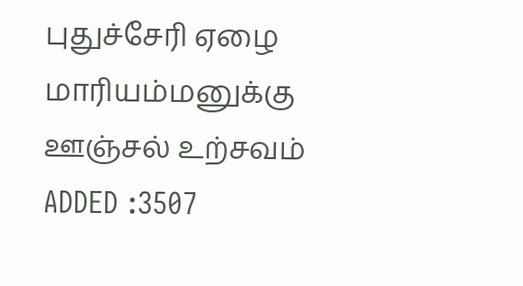புதுச்சேரி ஏழை மாரியம்மனுக்கு ஊஞ்சல் உற்சவம்
ADDED :3507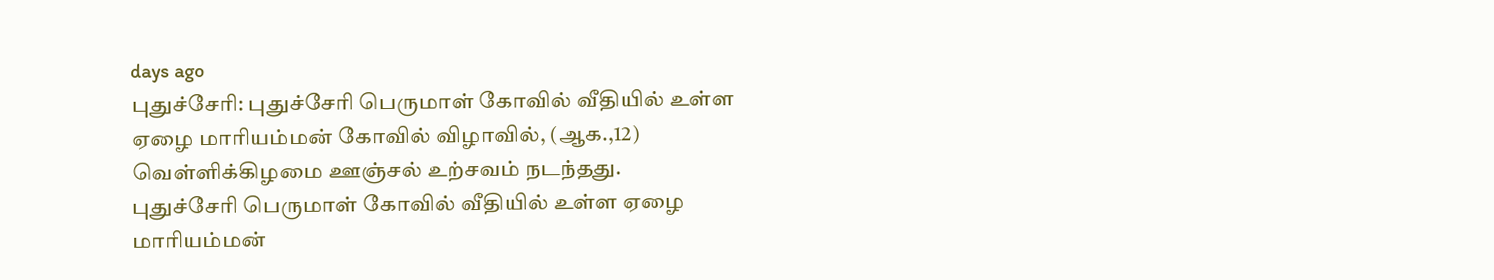days ago
புதுச்சேரி: புதுச்சேரி பெருமாள் கோவில் வீதியில் உள்ள ஏழை மாரியம்மன் கோவில் விழாவில், (ஆக.,12) வெள்ளிக்கிழமை ஊஞ்சல் உற்சவம் நடந்தது.
புதுச்சேரி பெருமாள் கோவில் வீதியில் உள்ள ஏழை மாரியம்மன்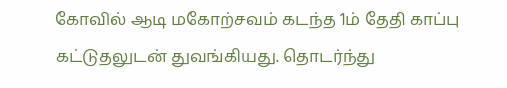கோவில் ஆடி மகோற்சவம் கடந்த 1ம் தேதி காப்பு கட்டுதலுடன் துவங்கியது. தொடர்ந்து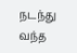நடந்து வந்த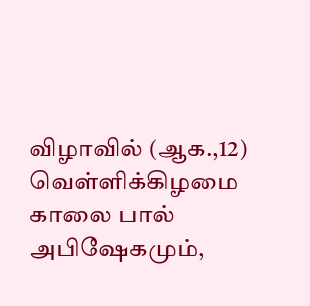விழாவில் (ஆக.,12) வெள்ளிக்கிழமை காலை பால் அபிஷேகமும்,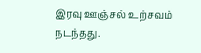இரவு ஊஞ்சல் உற்சவம் நடந்தது.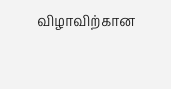விழாவிற்கான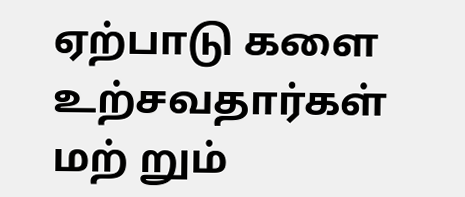ஏற்பாடு களை உற்சவதார்கள் மற் றும்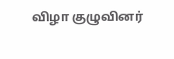விழா குழுவினர்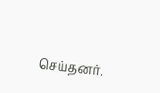செய்தனர்.